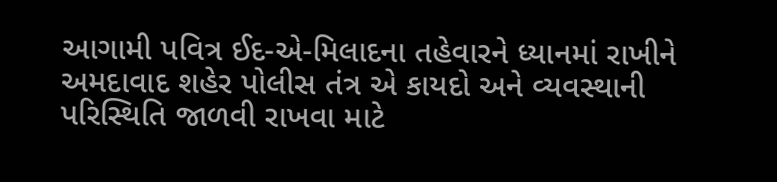આગામી પવિત્ર ઈદ-એ-મિલાદના તહેવારને ધ્યાનમાં રાખીને અમદાવાદ શહેર પોલીસ તંત્ર એ કાયદો અને વ્યવસ્થાની પરિસ્થિતિ જાળવી રાખવા માટે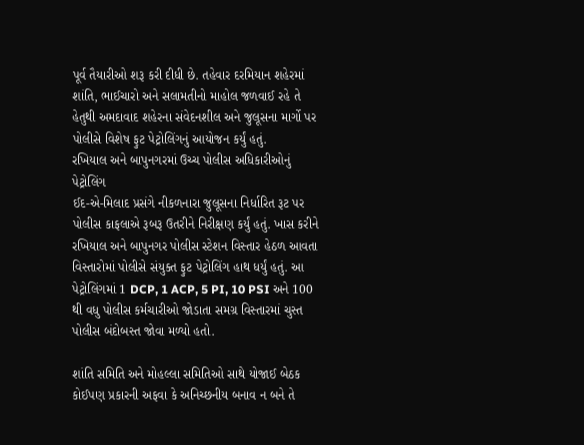પૂર્વ તૈયારીઓ શરૂ કરી દીધી છે. તહેવાર દરમિયાન શહેરમાં શાંતિ, ભાઈચારો અને સલામતીનો માહોલ જળવાઈ રહે તે હેતુથી અમદાવાદ શહેરના સંવેદનશીલ અને જુલૂસના માર્ગો પર પોલીસે વિશેષ ફુટ પેટ્રોલિંગનું આયોજન કર્યું હતું.
રખિયાલ અને બાપુનગરમાં ઉચ્ચ પોલીસ અધિકારીઓનું પેટ્રોલિંગ
ઈદ-એ-મિલાદ પ્રસંગે નીકળનારા જુલૂસના નિર્ધારિત રૂટ પર પોલીસ કાફલાએ રૂબરૂ ઉતરીને નિરીક્ષણ કર્યું હતું. ખાસ કરીને રખિયાલ અને બાપુનગર પોલીસ સ્ટેશન વિસ્તાર હેઠળ આવતા વિસ્તારોમાં પોલીસે સંયુક્ત ફુટ પેટ્રોલિંગ હાથ ધર્યું હતું. આ પેટ્રોલિંગમાં 1 DCP, 1 ACP, 5 PI, 10 PSI અને 100 થી વધુ પોલીસ કર્મચારીઓ જોડાતા સમગ્ર વિસ્તારમાં ચુસ્ત પોલીસ બંદોબસ્ત જોવા મળ્યો હતો.

શાંતિ સમિતિ અને મોહલ્લા સમિતિઓ સાથે યોજાઈ બેઠક
કોઈપણ પ્રકારની અફવા કે અનિચ્છનીય બનાવ ન બને તે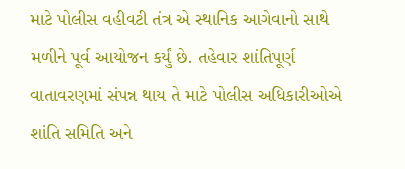માટે પોલીસ વહીવટી તંત્ર એ સ્થાનિક આગેવાનો સાથે મળીને પૂર્વ આયોજન કર્યું છે. તહેવાર શાંતિપૂર્ણ વાતાવરણમાં સંપન્ન થાય તે માટે પોલીસ અધિકારીઓએ શાંતિ સમિતિ અને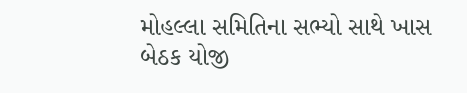મોહલ્લા સમિતિના સભ્યો સાથે ખાસ બેઠક યોજી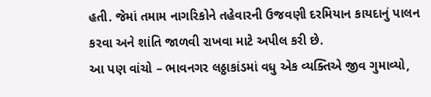હતી. જેમાં તમામ નાગરિકોને તહેવારની ઉજવણી દરમિયાન કાયદાનું પાલન કરવા અને શાંતિ જાળવી રાખવા માટે અપીલ કરી છે.
આ પણ વાંચો – ભાવનગર લઠ્ઠાકાંડમાં વધુ એક વ્યક્તિએ જીવ ગુમાવ્યો,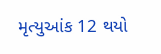મૃત્યુઆંક 12 થયો